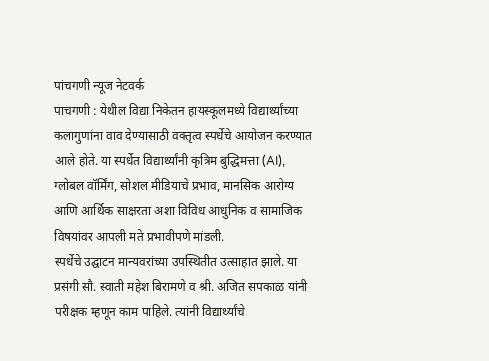पांचगणी न्यूज नेटवर्क
पाचगणी : येथील विद्या निकेतन हायस्कूलमध्ये विद्यार्थ्यांच्या कलागुणांना वाव देण्यासाठी वक्तृत्व स्पर्धेचे आयोजन करण्यात आले होते. या स्पर्धेत विद्यार्थ्यांनी कृत्रिम बुद्धिमत्ता (AI), ग्लोबल वॉर्मिंग, सोशल मीडियाचे प्रभाव, मानसिक आरोग्य आणि आर्थिक साक्षरता अशा विविध आधुनिक व सामाजिक विषयांवर आपली मते प्रभावीपणे मांडली.
स्पर्धेचे उद्घाटन मान्यवरांच्या उपस्थितीत उत्साहात झाले. या प्रसंगी सौ. स्वाती महेश बिरामणे व श्री. अजित सपकाळ यांनी परीक्षक म्हणून काम पाहिले. त्यांनी विद्यार्थ्यांचे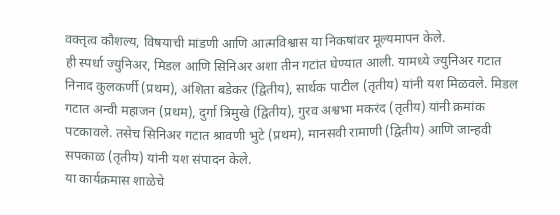वक्तृत्व कौशल्य, विषयाची मांडणी आणि आत्मविश्वास या निकषांवर मूल्यमापन केले.
ही स्पर्धा ज्युनिअर, मिडल आणि सिनिअर अशा तीन गटांत घेण्यात आली. यामध्ये ज्युनिअर गटात निनाद कुलकर्णी (प्रथम), अंशिता बडेकर (द्वितीय), सार्थक पाटील (तृतीय) यांनी यश मिळवले. मिडल गटात अन्वी महाजन (प्रथम), दुर्गा त्रिमुखे (द्वितीय), गुरव अश्वभा मकरंद (तृतीय) यांनी क्रमांक पटकावले. तसेच सिनिअर गटात श्रावणी भुटे (प्रथम), मानसवी रामाणी (द्वितीय) आणि जान्हवी सपकाळ (तृतीय) यांनी यश संपादन केले.
या कार्यक्रमास शाळेचे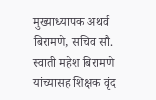मुख्याध्यापक अथर्व बिरामणे, सचिव सौ. स्वाती महेश बिरामणे यांच्यासह शिक्षक वृंद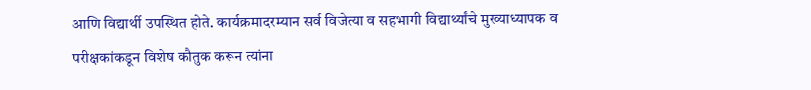आणि विद्यार्थी उपस्थित होते. कार्यक्रमादरम्यान सर्व विजेत्या व सहभागी विद्यार्थ्यांचे मुख्याध्यापक व परीक्षकांकडून विशेष कौतुक करून त्यांना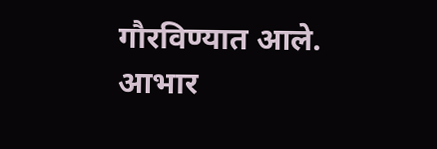गौरविण्यात आले. आभार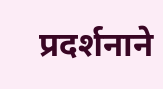प्रदर्शनाने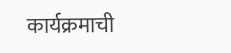कार्यक्रमाची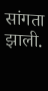सांगता झाली.